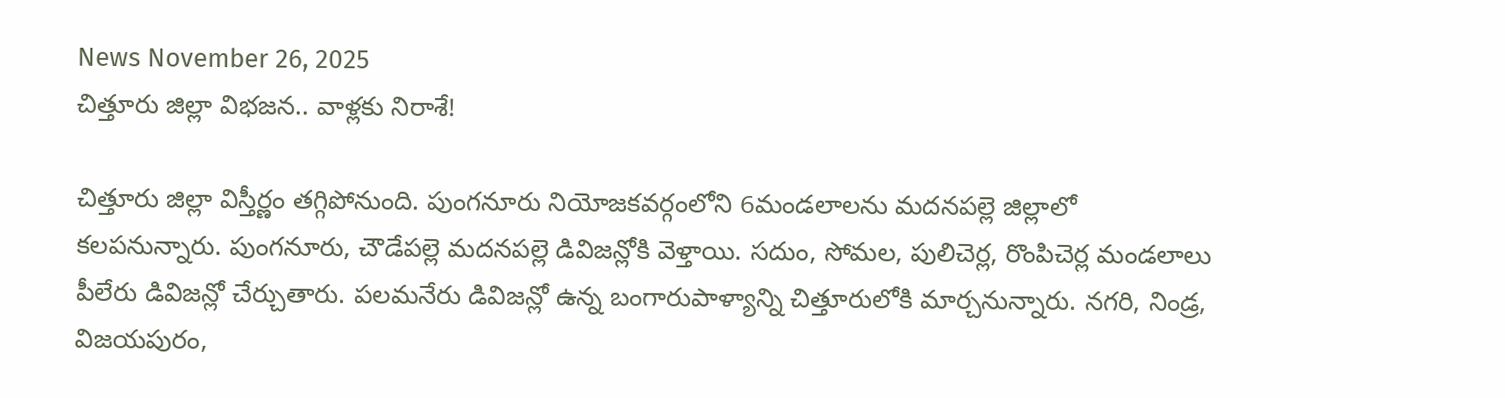News November 26, 2025
చిత్తూరు జిల్లా విభజన.. వాళ్లకు నిరాశే!

చిత్తూరు జిల్లా విస్తీర్ణం తగ్గిపోనుంది. పుంగనూరు నియోజకవర్గంలోని 6మండలాలను మదనపల్లె జిల్లాలో కలపనున్నారు. పుంగనూరు, చౌడేపల్లె మదనపల్లె డివిజన్లోకి వెళ్తాయి. సదుం, సోమల, పులిచెర్ల, రొంపిచెర్ల మండలాలు పీలేరు డివిజన్లో చేర్చుతారు. పలమనేరు డివిజన్లో ఉన్న బంగారుపాళ్యాన్ని చిత్తూరులోకి మార్చనున్నారు. నగరి, నిండ్ర, విజయపురం,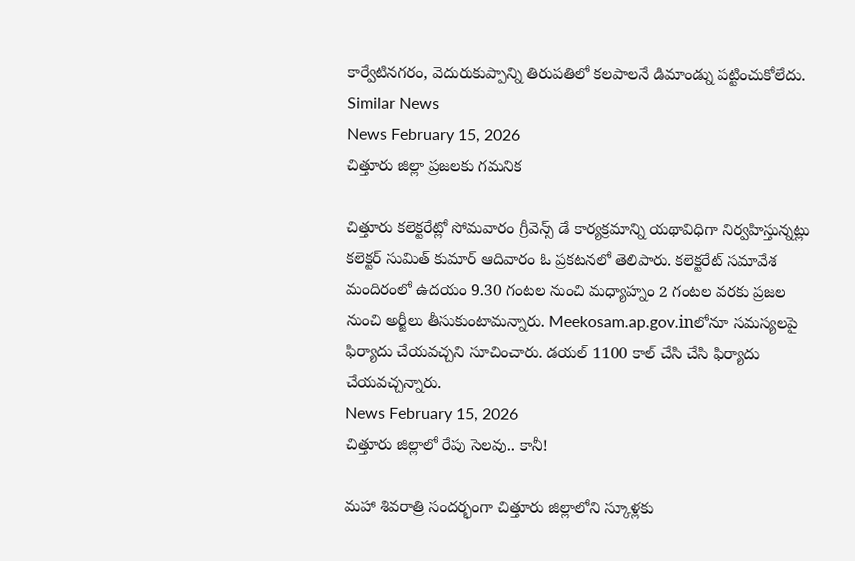కార్వేటినగరం, వెదురుకుప్పాన్ని తిరుపతిలో కలపాలనే డిమాండ్ను పట్టించుకోలేదు.
Similar News
News February 15, 2026
చిత్తూరు జిల్లా ప్రజలకు గమనిక

చిత్తూరు కలెక్టరేట్లో సోమవారం గ్రీవెన్స్ డే కార్యక్రమాన్ని యథావిధిగా నిర్వహిస్తున్నట్లు కలెక్టర్ సుమిత్ కుమార్ ఆదివారం ఓ ప్రకటనలో తెలిపారు. కలెక్టరేట్ సమావేశ మందిరంలో ఉదయం 9.30 గంటల నుంచి మధ్యాహ్నం 2 గంటల వరకు ప్రజల నుంచి అర్జీలు తీసుకుంటామన్నారు. Meekosam.ap.gov.inలోనూ సమస్యలపై ఫిర్యాదు చేయవచ్చని సూచించారు. డయల్ 1100 కాల్ చేసి చేసి ఫిర్యాదు చేయవచ్చన్నారు.
News February 15, 2026
చిత్తూరు జిల్లాలో రేపు సెలవు.. కానీ!

మహా శివరాత్రి సందర్భంగా చిత్తూరు జిల్లాలోని స్కూళ్లకు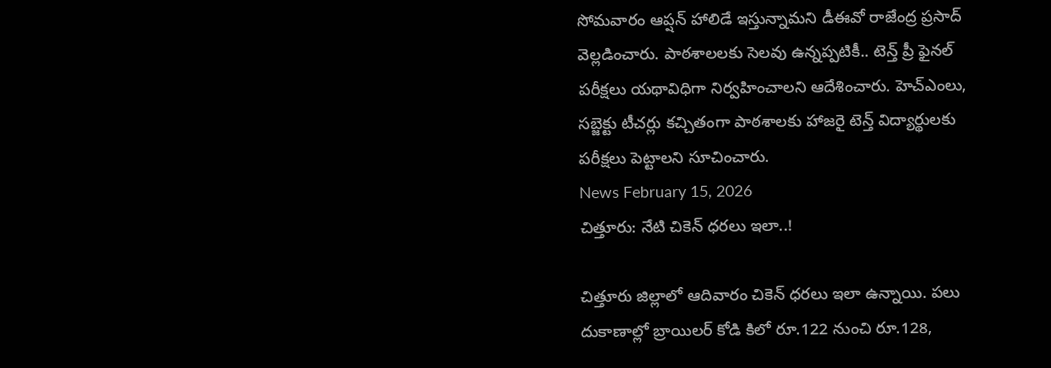సోమవారం ఆప్షన్ హాలిడే ఇస్తున్నామని డీఈవో రాజేంద్ర ప్రసాద్ వెల్లడించారు. పాఠశాలలకు సెలవు ఉన్నప్పటికీ.. టెన్త్ ప్రీ ఫైనల్ పరీక్షలు యథావిధిగా నిర్వహించాలని ఆదేశించారు. హెచ్ఎంలు, సబ్జెక్టు టీచర్లు కచ్చితంగా పాఠశాలకు హాజరై టెన్త్ విద్యార్థులకు పరీక్షలు పెట్టాలని సూచించారు.
News February 15, 2026
చిత్తూరు: నేటి చికెన్ ధరలు ఇలా..!

చిత్తూరు జిల్లాలో ఆదివారం చికెన్ ధరలు ఇలా ఉన్నాయి. పలు దుకాణాల్లో బ్రాయిలర్ కోడి కిలో రూ.122 నుంచి రూ.128,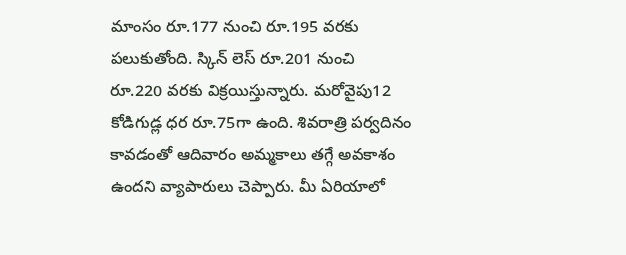మాంసం రూ.177 నుంచి రూ.195 వరకు పలుకుతోంది. స్కిన్ లెస్ రూ.201 నుంచి రూ.220 వరకు విక్రయిస్తున్నారు. మరోవైపు12 కోడిగుడ్ల ధర రూ.75గా ఉంది. శివరాత్రి పర్వదినం కావడంతో ఆదివారం అమ్మకాలు తగ్గే అవకాశం ఉందని వ్యాపారులు చెప్పారు. మీ ఏరియాలో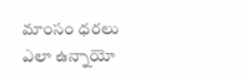మాంసం ధరలు ఎలా ఉన్నాయో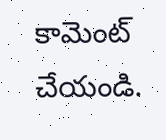కామెంట్ చేయండి.